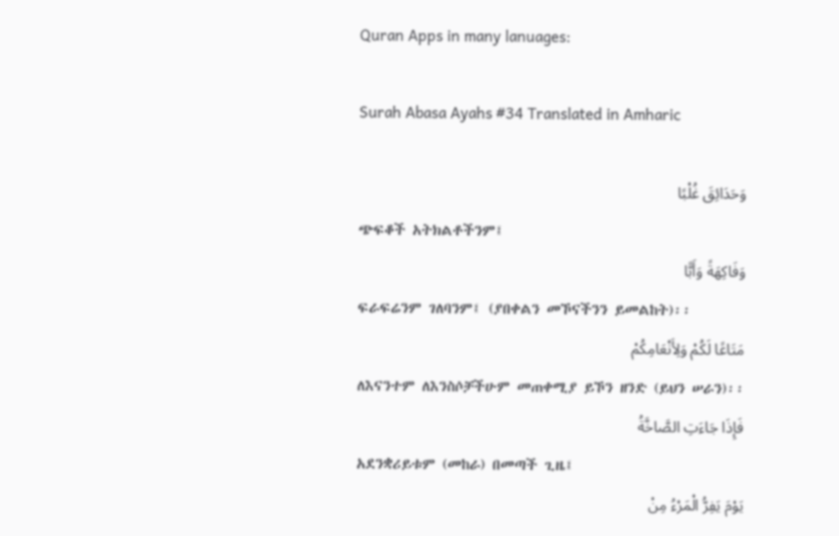Quran Apps in many lanuages:

Surah Abasa Ayahs #34 Translated in Amharic

وَحَدَائِقَ غُلْبًا
ጭፍቆች አትክልቶችንም፤
وَفَاكِهَةً وَأَبًّا
ፍራፍሬንም ገለባንም፤ (ያበቀልን መኾናችንን ይመልከት)፡፡
مَتَاعًا لَكُمْ وَلِأَنْعَامِكُمْ
ለእናንተም ለእንስሶቻችሁም መጠቀሚያ ይኾን ዘንድ (ይህን ሠራን)፡፡
فَإِذَا جَاءَتِ الصَّاخَّةُ
አደንቋሪይቱም (መከራ) በመጣች ጊዜ፤
يَوْمَ يَفِرُّ الْمَرْءُ مِنْ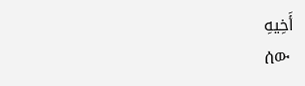أَخِيهِ
ሰው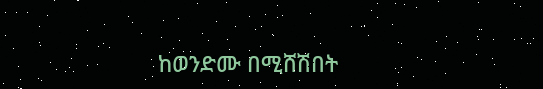ከወንድሙ በሚሸሽበት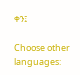ቀን፤

Choose other languages: